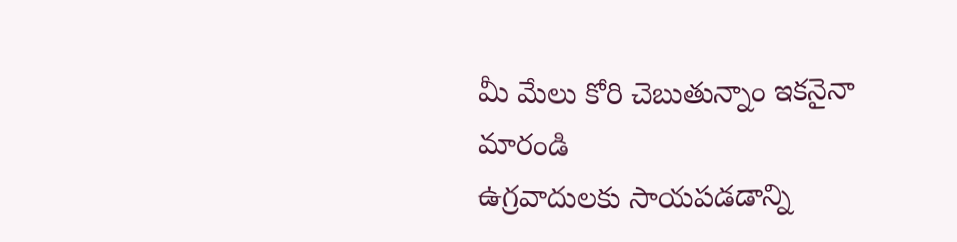మీ మేలు కోరి చెబుతున్నాం ఇకనైనా మారండి
ఉగ్రవాదులకు సాయపడడాన్ని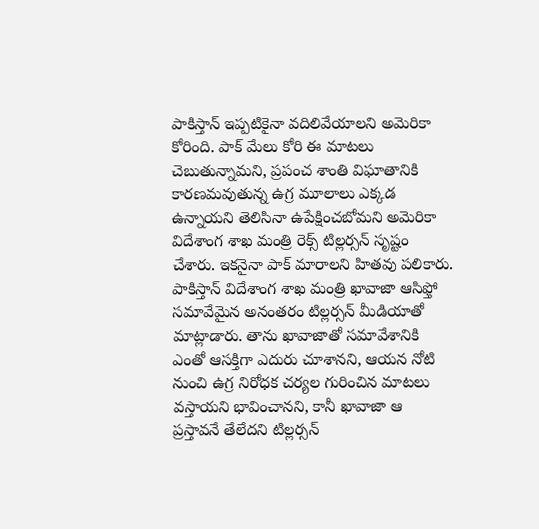పాకిస్తాన్ ఇప్పటికైనా వదిలివేయాలని అమెరికా కోరింది. పాక్ మేలు కోరి ఈ మాటలు చెబుతున్నామని, ప్రపంచ శాంతి విఘాతానికి కారణమవుతున్న ఉగ్ర మూలాలు ఎక్కడ ఉన్నాయని తెలిసినా ఉపేక్షించబోమని అమెరికా విదేశాంగ శాఖ మంత్రి రెక్స్ టిల్లర్సన్ సృష్టం చేశారు. ఇకనైనా పాక్ మారాలని హితవు పలికారు. పాకిస్తాన్ విదేశాంగ శాఖ మంత్రి ఖావాజా ఆసిఫ్తో సమావేమైన అనంతరం టిల్లర్సన్ మీడియాతో మాట్లాడారు. తాను ఖావాజాతో సమావేశానికి ఎంతో ఆసక్తిగా ఎదురు చూశానని, ఆయన నోటి నుంచి ఉగ్ర నిరోధక చర్యల గురించిన మాటలు వస్తాయని భావించానని, కానీ ఖావాజా ఆ ప్రస్తావనే తేలేదని టిల్లర్సన్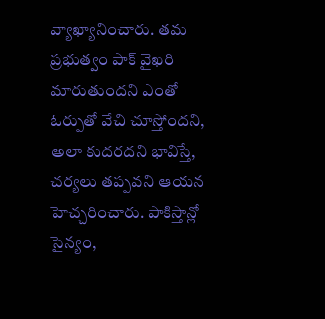వ్యాఖ్యానించారు. తమ ప్రభుత్వం పాక్ వైఖరి మారుతుందని ఎంతో ఓర్పుతో వేచి చూస్తోందని, అలా కుదరదని భావిస్తే, చర్యలు తప్పవని ఆయన హెచ్చరించారు. పాకిస్తాన్లో సైన్యం,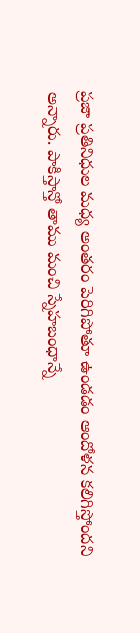ప్రజా ప్రతినిధుల మధ్య అంతరం పెరిగిపోతూ ఉండడం ఆందోళన కలిగిస్తోందని అన్నారు. పాకిస్తాన్తో తాము మంచి స్నేహబంధాన్నే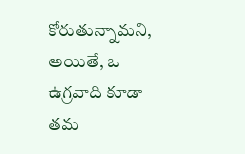కోరుతున్నామని, అయితే, ఒ ఉగ్రవాది కూడా తమ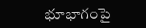భూభాగంపై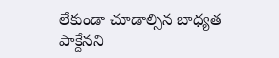లేకుండా చూడాల్సిన బాధ్యత పాక్దేనని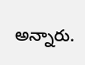అన్నారు.